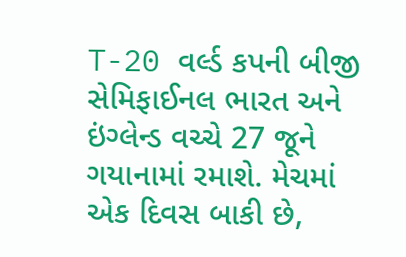T-20 વર્લ્ડ કપની બીજી સેમિફાઈનલ ભારત અને ઇંગ્લેન્ડ વચ્ચે 27 જૂને ગયાનામાં રમાશે. મેચમાં એક દિવસ બાકી છે,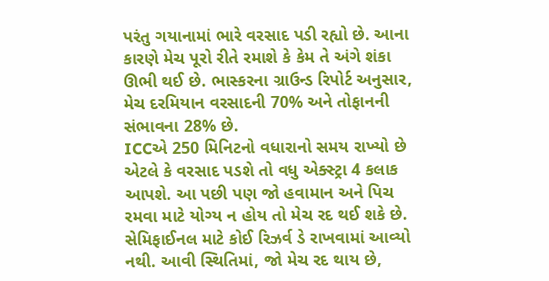પરંતુ ગયાનામાં ભારે વરસાદ પડી રહ્યો છે. આના કારણે મેચ પૂરો રીતે રમાશે કે કેમ તે અંગે શંકા ઊભી થઈ છે. ભાસ્કરના ગ્રાઉન્ડ રિપોર્ટ અનુસાર, મેચ દરમિયાન વરસાદની 70% અને તોફાનની સંભાવના 28% છે.
ICCએ 250 મિનિટનો વધારાનો સમય રાખ્યો છે એટલે કે વરસાદ પડશે તો વધુ એક્સ્ટ્રા 4 કલાક આપશે. આ પછી પણ જો હવામાન અને પિચ રમવા માટે યોગ્ય ન હોય તો મેચ રદ થઈ શકે છે. સેમિફાઈનલ માટે કોઈ રિઝર્વ ડે રાખવામાં આવ્યો નથી. આવી સ્થિતિમાં, જો મેચ રદ થાય છે,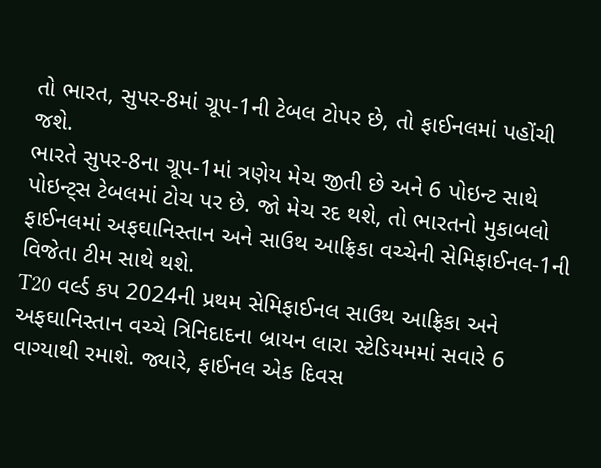તો ભારત, સુપર-8માં ગ્રૂપ-1ની ટેબલ ટોપર છે, તો ફાઈનલમાં પહોંચી જશે.
ભારતે સુપર-8ના ગ્રૂપ-1માં ત્રણેય મેચ જીતી છે અને 6 પોઇન્ટ સાથે પોઇન્ટ્સ ટેબલમાં ટોચ પર છે. જો મેચ રદ થશે, તો ભારતનો મુકાબલો ફાઈનલમાં અફઘાનિસ્તાન અને સાઉથ આફ્રિકા વચ્ચેની સેમિફાઈનલ-1ની વિજેતા ટીમ સાથે થશે.
T20 વર્લ્ડ કપ 2024ની પ્રથમ સેમિફાઈનલ સાઉથ આફ્રિકા અને અફઘાનિસ્તાન વચ્ચે ત્રિનિદાદના બ્રાયન લારા સ્ટેડિયમમાં સવારે 6 વાગ્યાથી રમાશે. જ્યારે, ફાઈનલ એક દિવસ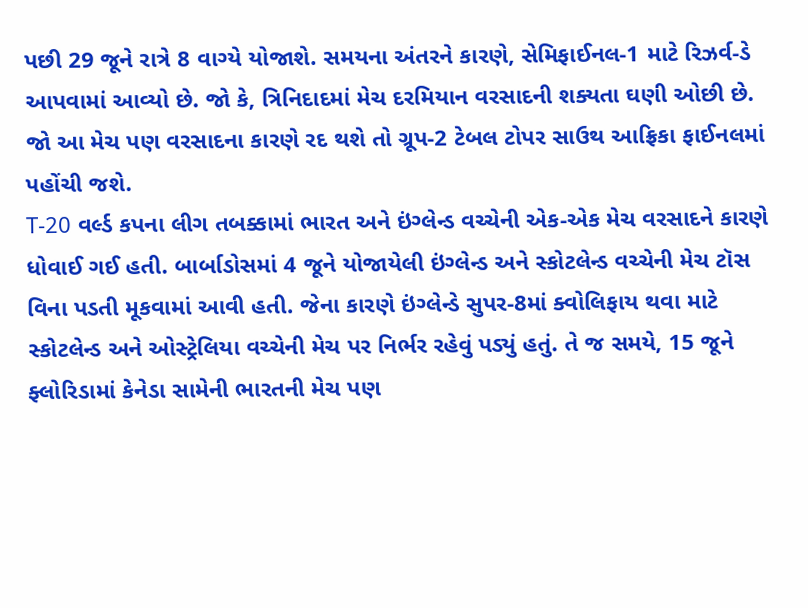પછી 29 જૂને રાત્રે 8 વાગ્યે યોજાશે. સમયના અંતરને કારણે, સેમિફાઈનલ-1 માટે રિઝર્વ-ડે આપવામાં આવ્યો છે. જો કે, ત્રિનિદાદમાં મેચ દરમિયાન વરસાદની શક્યતા ઘણી ઓછી છે. જો આ મેચ પણ વરસાદના કારણે રદ થશે તો ગ્રૂપ-2 ટેબલ ટોપર સાઉથ આફ્રિકા ફાઈનલમાં પહોંચી જશે.
T-20 વર્લ્ડ કપના લીગ તબક્કામાં ભારત અને ઇંગ્લેન્ડ વચ્ચેની એક-એક મેચ વરસાદને કારણે ધોવાઈ ગઈ હતી. બાર્બાડોસમાં 4 જૂને યોજાયેલી ઇંગ્લેન્ડ અને સ્કોટલેન્ડ વચ્ચેની મેચ ટૉસ વિના પડતી મૂકવામાં આવી હતી. જેના કારણે ઇંગ્લેન્ડે સુપર-8માં ક્વોલિફાય થવા માટે સ્કોટલેન્ડ અને ઓસ્ટ્રેલિયા વચ્ચેની મેચ પર નિર્ભર રહેવું પડ્યું હતું. તે જ સમયે, 15 જૂને ફ્લોરિડામાં કેનેડા સામેની ભારતની મેચ પણ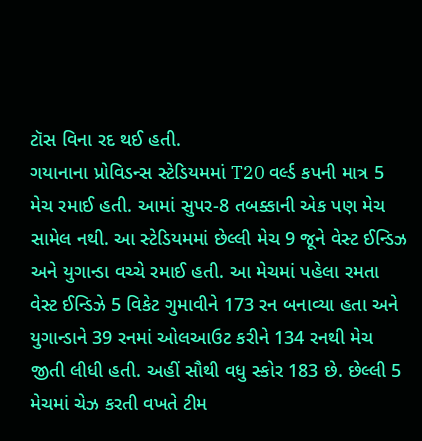ટૉસ વિના રદ થઈ હતી.
ગયાનાના પ્રોવિડન્સ સ્ટેડિયમમાં T20 વર્લ્ડ કપની માત્ર 5 મેચ રમાઈ હતી. આમાં સુપર-8 તબક્કાની એક પણ મેચ સામેલ નથી. આ સ્ટેડિયમમાં છેલ્લી મેચ 9 જૂને વેસ્ટ ઈન્ડિઝ અને યુગાન્ડા વચ્ચે રમાઈ હતી. આ મેચમાં પહેલા રમતા વેસ્ટ ઈન્ડિઝે 5 વિકેટ ગુમાવીને 173 રન બનાવ્યા હતા અને યુગાન્ડાને 39 રનમાં ઓલઆઉટ કરીને 134 રનથી મેચ જીતી લીધી હતી. અહીં સૌથી વધુ સ્કોર 183 છે. છેલ્લી 5 મેચમાં ચેઝ કરતી વખતે ટીમ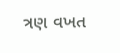ત્રણ વખત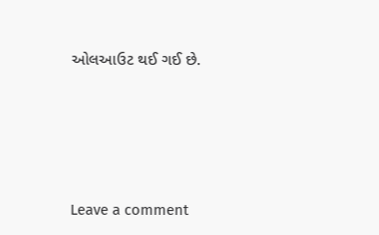ઓલઆઉટ થઈ ગઈ છે.






Leave a comment